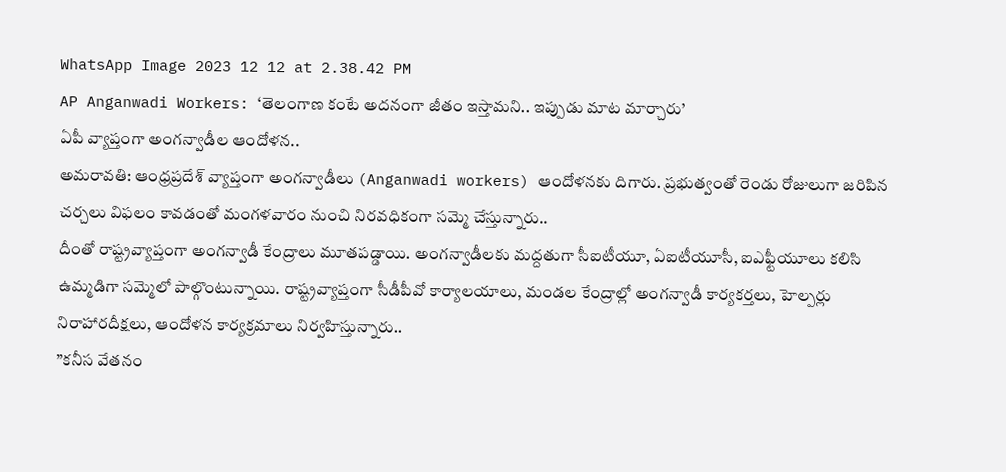WhatsApp Image 2023 12 12 at 2.38.42 PM
AP Anganwadi Workers: ‘తెలంగాణ కంటే అదనంగా జీతం ఇస్తామని.. ఇప్పుడు మాట మార్చారు’
ఏపీ వ్యాప్తంగా అంగన్వాడీల ఆందోళన..
అమరావతి: ఆంధ్రప్రదేశ్ వ్యాప్తంగా అంగన్వాడీలు (Anganwadi workers) ఆందోళనకు దిగారు. ప్రభుత్వంతో రెండు రోజులుగా జరిపిన చర్చలు విఫలం కావడంతో మంగళవారం నుంచి నిరవధికంగా సమ్మె చేస్తున్నారు..
దీంతో రాష్ట్రవ్యాప్తంగా అంగన్వాడీ కేంద్రాలు మూతపడ్డాయి. అంగన్వాడీలకు మద్దతుగా సీఐటీయూ, ఏఐటీయూసీ, ఐఎఫ్టీయూలు కలిసి ఉమ్మడిగా సమ్మెలో పాల్గొంటున్నాయి. రాష్ట్రవ్యాప్తంగా సీడీపీవో కార్యాలయాలు, మండల కేంద్రాల్లో అంగన్వాడీ కార్యకర్తలు, హెల్పర్లు నిరాహారదీక్షలు, ఆందోళన కార్యక్రమాలు నిర్వహిస్తున్నారు..
”కనీస వేతనం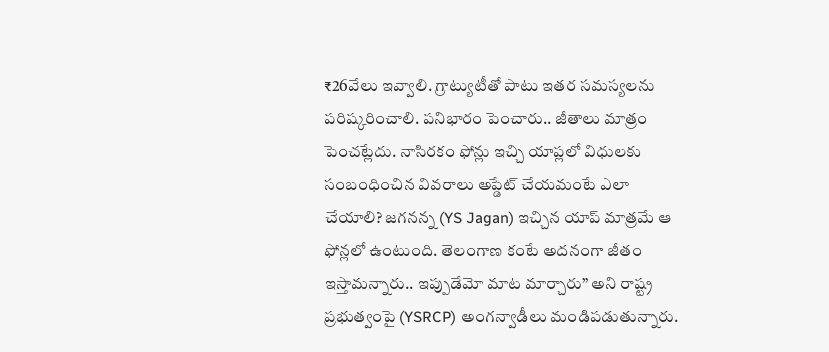₹26వేలు ఇవ్వాలి. గ్రాట్యుటీతో పాటు ఇతర సమస్యలను పరిష్కరించాలి. పనిభారం పెంచారు.. జీతాలు మాత్రం పెంచట్లేదు. నాసిరకం ఫోన్లు ఇచ్చి యాప్లలో విధులకు సంబంధించిన వివరాలు అప్డేట్ చేయమంటే ఎలా చేయాలి? జగనన్న (YS Jagan) ఇచ్చిన యాప్ మాత్రమే ఆ ఫోన్లలో ఉంటుంది. తెలంగాణ కంటే అదనంగా జీతం ఇస్తామన్నారు.. ఇప్పుడేమో మాట మార్చారు” అని రాష్ట్ర ప్రభుత్వంపై (YSRCP) అంగన్వాడీలు మండిపడుతున్నారు.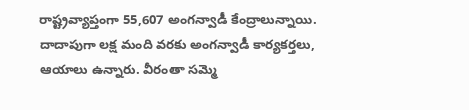రాష్ట్రవ్యాప్తంగా 55,607 అంగన్వాడీ కేంద్రాలున్నాయి. దాదాపుగా లక్ష మంది వరకు అంగన్వాడీ కార్యకర్తలు, ఆయాలు ఉన్నారు. వీరంతా సమ్మె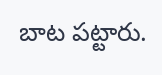బాట పట్టారు.